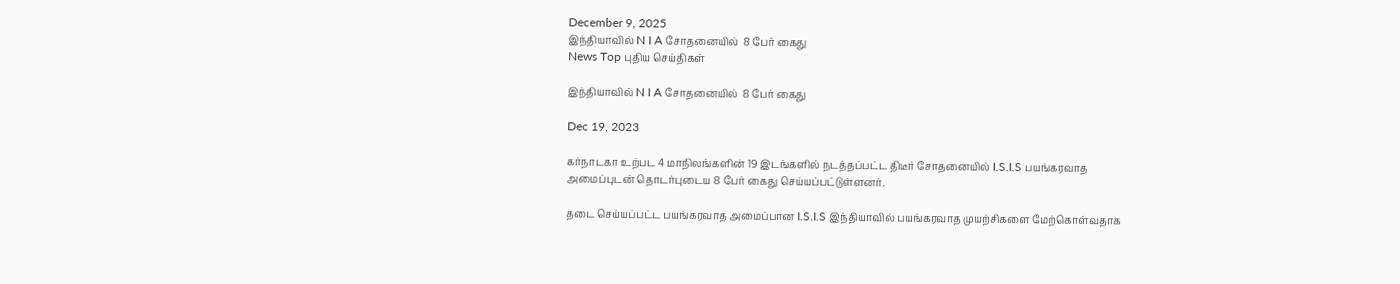December 9, 2025
இந்தியாவில் N I A சோதனையில்  8 பேர் கைது
News Top புதிய செய்திகள்

இந்தியாவில் N I A சோதனையில்  8 பேர் கைது

Dec 19, 2023

கர்நாடகா உற்பட 4 மாநிலங்களின் 19 இடங்களில் நடத்தப்பட்ட திடீர் சோதனையில் I.S.I.S பயங்கரவாத அமைப்புடன் தொடர்புடைய 8 பேர் கைது செய்யப்பட்டுள்ளனர்.

தடை செய்யப்பட்ட பயங்கரவாத அமைப்பான I.S.I.S இந்தியாவில் பயங்கரவாத முயற்சிகளை மேற்கொள்வதாக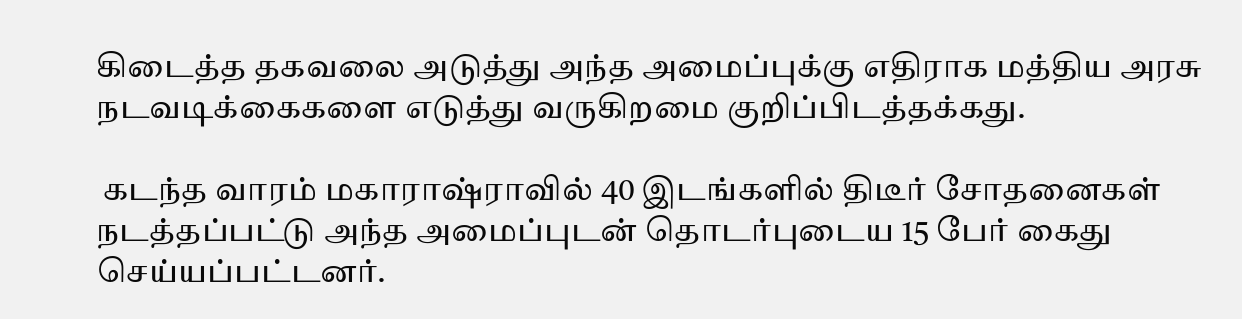கிடைத்த தகவலை அடுத்து அந்த அமைப்புக்கு எதிராக மத்திய அரசு நடவடிக்கைகளை எடுத்து வருகிறமை குறிப்பிடத்தக்கது.

 கடந்த வாரம் மகாராஷ்ராவில் 40 இடங்களில் திடீர் சோதனைகள் நடத்தப்பட்டு அந்த அமைப்புடன் தொடர்புடைய 15 பேர் கைது செய்யப்பட்டனர்.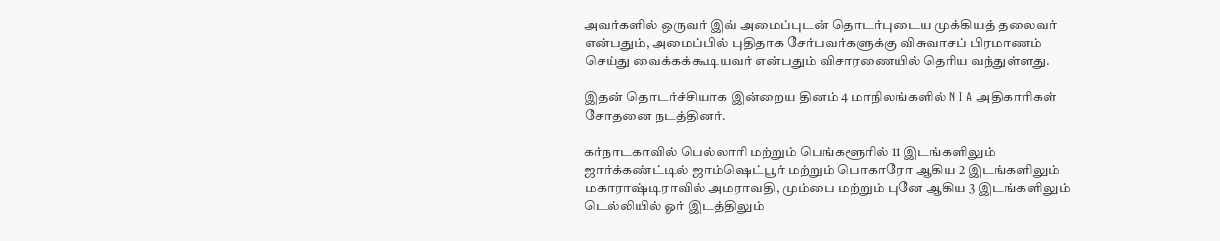அவர்களில் ஒருவர் இவ் அமைப்புடன் தொடர்புடைய முக்கியத் தலைவர் என்பதும், அமைப்பில் புதிதாக சேர்பவர்களுக்கு விசுவாசப் பிரமாணம் செய்து வைக்கக்கூடியவர் என்பதும் விசாரணையில் தெரிய வந்துள்ளது.

இதன் தொடர்ச்சியாக இன்றைய தினம் 4 மாநிலங்களில் N I A அதிகாரிகள் சோதனை நடத்தினர்.

கர்நாடகாவில் பெல்லாரி மற்றும் பெங்களூரில் 11 இடங்களிலும் ஜார்க்கண்ட்டில் ஜாம்ஷெட்பூர் மற்றும் பொகாரோ ஆகிய 2 இடங்களிலும் மகாராஷ்டிராவில் அமராவதி, மும்பை மற்றும் புனே ஆகிய 3 இடங்களிலும் டெல்லியில் ஓர் இடத்திலும்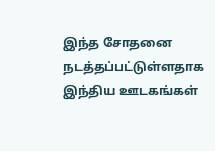இந்த சோதனை நடத்தப்பட்டுள்ளதாக இந்திய ஊடகங்கள்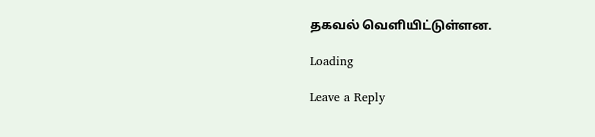தகவல் வெளியிட்டுள்ளன.

Loading

Leave a Reply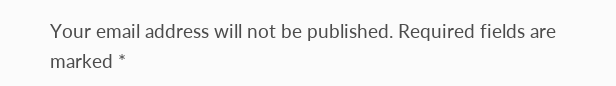Your email address will not be published. Required fields are marked *